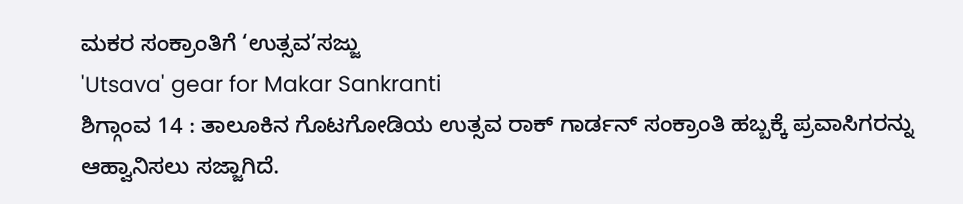ಮಕರ ಸಂಕ್ರಾಂತಿಗೆ ‘ಉತ್ಸವ’ಸಜ್ಜು
'Utsava' gear for Makar Sankranti
ಶಿಗ್ಗಾಂವ 14 : ತಾಲೂಕಿನ ಗೊಟಗೋಡಿಯ ಉತ್ಸವ ರಾಕ್ ಗಾರ್ಡನ್ ಸಂಕ್ರಾಂತಿ ಹಬ್ಬಕ್ಕೆ ಪ್ರವಾಸಿಗರನ್ನು ಆಹ್ವಾನಿಸಲು ಸಜ್ಜಾಗಿದೆ.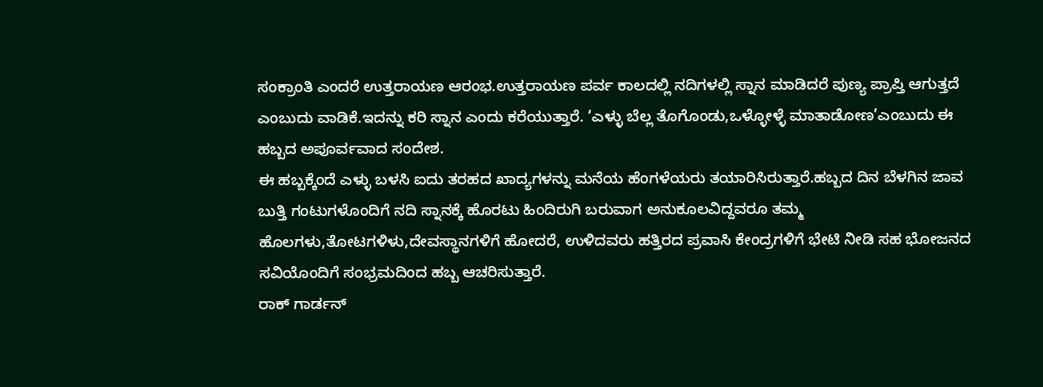ಸಂಕ್ರಾಂತಿ ಎಂದರೆ ಉತ್ತರಾಯಣ ಆರಂಭ.ಉತ್ತರಾಯಣ ಪರ್ವ ಕಾಲದಲ್ಲಿ ನದಿಗಳಲ್ಲಿ ಸ್ನಾನ ಮಾಡಿದರೆ ಪುಣ್ಯ ಪ್ರಾಪ್ತಿ ಆಗುತ್ತದೆ ಎಂಬುದು ವಾಡಿಕೆ.ಇದನ್ನು ಕರಿ ಸ್ನಾನ ಎಂದು ಕರೆಯುತ್ತಾರೆ. ‘ಎಳ್ಳು ಬೆಲ್ಲ ತೊಗೊಂಡು,ಒಳ್ಳೋಳ್ಳೆ ಮಾತಾಡೋಣ’ಎಂಬುದು ಈ ಹಬ್ಬದ ಅಪೂರ್ವವಾದ ಸಂದೇಶ.
ಈ ಹಬ್ಬಕ್ಕೆಂದೆ ಎಳ್ಳು ಬಳಸಿ ಐದು ತರಹದ ಖಾದ್ಯಗಳನ್ನು ಮನೆಯ ಹೆಂಗಳೆಯರು ತಯಾರಿಸಿರುತ್ತಾರೆ.ಹಬ್ಬದ ದಿನ ಬೆಳಗಿನ ಜಾವ ಬುತ್ತಿ ಗಂಟುಗಳೊಂದಿಗೆ ನದಿ ಸ್ನಾನಕ್ಕೆ ಹೊರಟು ಹಿಂದಿರುಗಿ ಬರುವಾಗ ಅನುಕೂಲವಿದ್ದವರೂ ತಮ್ಮ ಹೊಲಗಳು,ತೋಟಗಳಿಳು,ದೇವಸ್ಥಾನಗಳಿಗೆ ಹೋದರೆ, ಉಳಿದವರು ಹತ್ತಿರದ ಪ್ರವಾಸಿ ಕೇಂದ್ರಗಳಿಗೆ ಭೇಟಿ ನೀಡಿ ಸಹ ಭೋಜನದ ಸವಿಯೊಂದಿಗೆ ಸಂಭ್ರಮದಿಂದ ಹಬ್ಬ ಆಚರಿಸುತ್ತಾರೆ.
ರಾಕ್ ಗಾರ್ಡನ್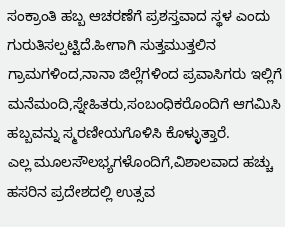ಸಂಕ್ರಾಂತಿ ಹಬ್ಬ ಆಚರಣೆಗೆ ಪ್ರಶಸ್ತವಾದ ಸ್ಥಳ ಎಂದು ಗುರುತಿಸಲ್ಪಟ್ಟಿದೆ.ಹೀಗಾಗಿ ಸುತ್ತಮುತ್ತಲಿನ ಗ್ರಾಮಗಳಿಂದ,ನಾನಾ ಜಿಲ್ಲೆಗಳಿಂದ ಪ್ರವಾಸಿಗರು ಇಲ್ಲಿಗೆ ಮನೆಮಂದಿ,ಸ್ನೇಹಿತರು,ಸಂಬಂಧಿಕರೊಂದಿಗೆ ಆಗಮಿಸಿ ಹಬ್ಬವನ್ನು ಸ್ಮರಣೀಯಗೊಳಿಸಿ ಕೊಳ್ಳುತ್ತಾರೆ.
ಎಲ್ಲ ಮೂಲಸೌಲಭ್ಯಗಳೊಂದಿಗೆ,ವಿಶಾಲವಾದ ಹಚ್ಚು ಹಸರಿನ ಪ್ರದೇಶದಲ್ಲಿ ಉತ್ಸವ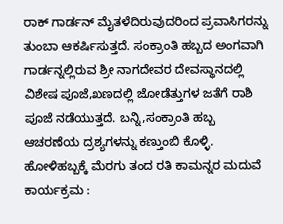ರಾಕ್ ಗಾರ್ಡನ್ ಮೈತಳೆದಿರುವುದರಿಂದ ಪ್ರವಾಸಿಗರನ್ನು ತುಂಬಾ ಆಕರ್ಷಿಸುತ್ತದೆ. ಸಂಕ್ರಾಂತಿ ಹಬ್ಬದ ಅಂಗವಾಗಿ ಗಾರ್ಡನ್ನಲ್ಲಿರುವ ಶ್ರೀ ನಾಗದೇವರ ದೇವಸ್ಥಾನದಲ್ಲಿ ವಿಶೇಷ ಪೂಜೆ,ಖಣದಲ್ಲಿ ಜೋಡೆತ್ತುಗಳ ಜತೆಗೆ ರಾಶಿ ಪೂಜೆ ನಡೆಯುತ್ತದೆ. ಬನ್ನಿ,ಸಂಕ್ರಾಂತಿ ಹಬ್ಬ ಆಚರಣೆಯ ದ್ರಶ್ಯಗಳನ್ನು ಕಣ್ತುಂಬಿ ಕೊಳ್ಳಿ.
ಹೋಳಿಹಬ್ಬಕ್ಕೆ ಮೆರಗು ತಂದ ರತಿ ಕಾಮನ್ನರ ಮದುವೆ ಕಾರ್ಯಕ್ರಮ :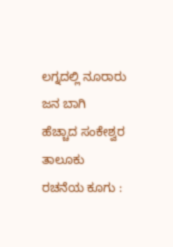ಲಗ್ನದಲ್ಲಿ ನೂರಾರು ಜನ ಬಾಗಿ
ಹೆಚ್ಚಾದ ಸಂಕೇಶ್ವರ ತಾಲೂಕು ರಚನೆಯ ಕೂಗು :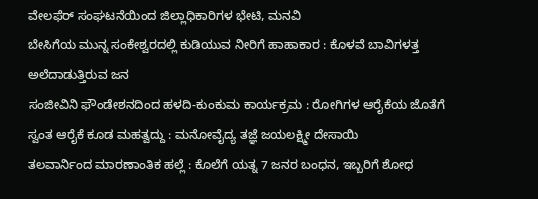ವೇಲಫೆರ್ ಸಂಘಟನೆಯಿಂದ ಜಿಲ್ಲಾಧಿಕಾರಿಗಳ ಭೇಟಿ, ಮನವಿ
ಬೇಸಿಗೆಯ ಮುನ್ನ ಸಂಕೇಶ್ವರದಲ್ಲಿ ಕುಡಿಯುವ ನೀರಿಗೆ ಹಾಹಾಕಾರ : ಕೊಳವೆ ಬಾವಿಗಳತ್ತ ಅಲೆದಾಡುತ್ತಿರುವ ಜನ
ಸಂಜೀವಿನಿ ಫೌಂಡೇಶನದಿಂದ ಹಳದಿ-ಕುಂಕುಮ ಕಾರ್ಯಕ್ರಮ : ರೋಗಿಗಳ ಆರೈಕೆಯ ಜೊತೆಗೆ ಸ್ವಂತ ಆರೈಕೆ ಕೂಡ ಮಹತ್ವದ್ದು : ಮನೋವೈದ್ಯ ತಜ್ಞೆ ಜಯಲಕ್ಷ್ಮೀ ದೇಸಾಯಿ
ತಲವಾರ್ನಿಂದ ಮಾರಣಾಂತಿಕ ಹಲ್ಲೆ : ಕೊಲೆಗೆ ಯತ್ನ 7 ಜನರ ಬಂಧನ, ಇಬ್ಬರಿಗೆ ಶೋಧ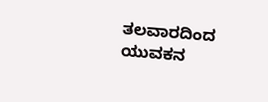ತಲವಾರದಿಂದ ಯುವಕನ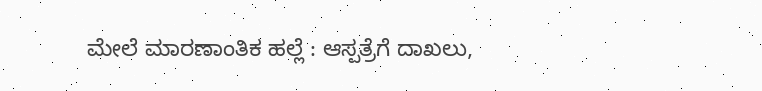ಮೇಲೆ ಮಾರಣಾಂತಿಕ ಹಲ್ಲೆ : ಆಸ್ಪತ್ರೆಗೆ ದಾಖಲು,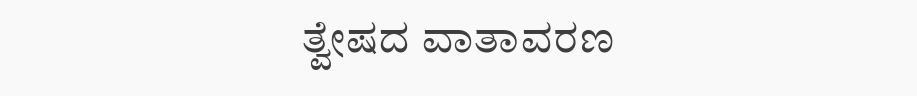ತ್ವೇಷದ ವಾತಾವರಣ